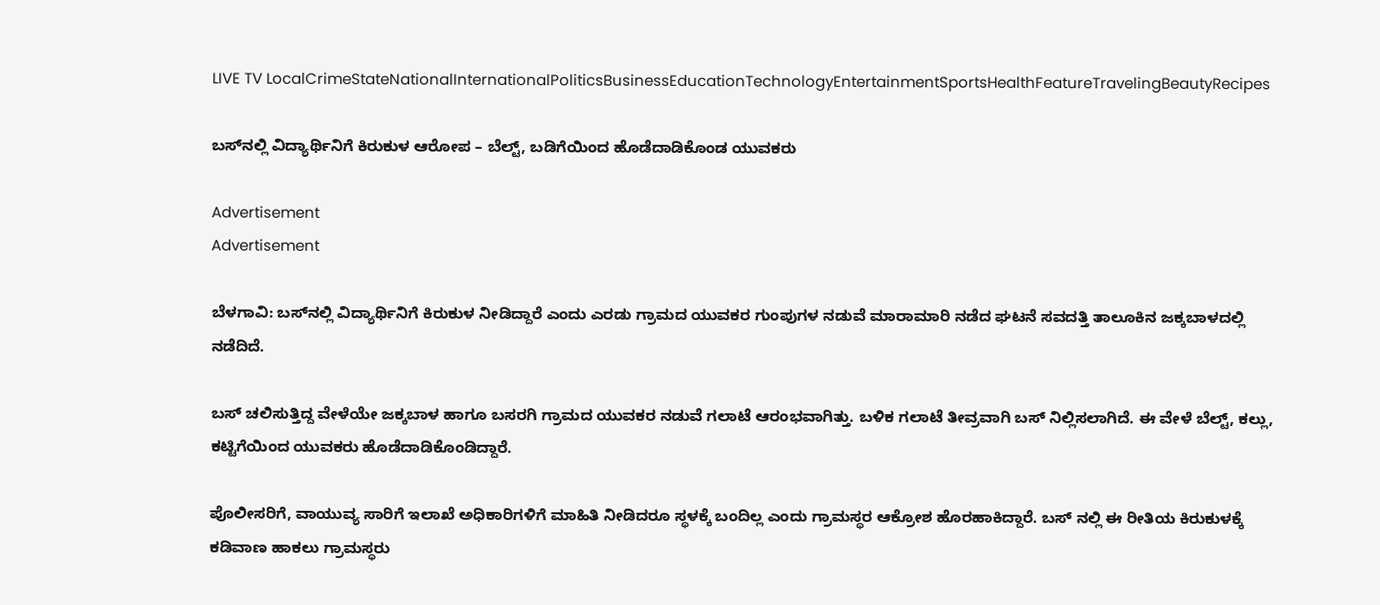LIVE TV LocalCrimeStateNationalInternationalPoliticsBusinessEducationTechnologyEntertainmentSportsHealthFeatureTravelingBeautyRecipes

ಬಸ್‌ನಲ್ಲಿ ವಿದ್ಯಾರ್ಥಿನಿಗೆ ಕಿರುಕುಳ ಆರೋಪ – ಬೆಲ್ಟ್‌, ಬಡಿಗೆಯಿಂದ ಹೊಡೆದಾಡಿಕೊಂಡ ಯುವಕರು

Advertisement
Advertisement

ಬೆಳಗಾವಿ: ಬಸ್‌ನಲ್ಲಿ ವಿದ್ಯಾರ್ಥಿನಿಗೆ ಕಿರುಕುಳ ನೀಡಿದ್ದಾರೆ ಎಂದು ಎರಡು ಗ್ರಾಮದ ಯುವಕರ ಗುಂಪುಗಳ ನಡುವೆ ಮಾರಾಮಾರಿ ನಡೆದ ಘಟನೆ ಸವದತ್ತಿ ತಾಲೂಕಿನ ಜಕ್ಕಬಾಳದಲ್ಲಿ ನಡೆದಿದೆ.

ಬಸ್ ಚಲಿಸುತ್ತಿದ್ದ ವೇಳೆಯೇ ಜಕ್ಕಬಾಳ ಹಾಗೂ ಬಸರಗಿ ಗ್ರಾಮದ ಯುವಕರ ನಡುವೆ ಗಲಾಟೆ ಆರಂಭವಾಗಿತ್ತು. ಬಳಿಕ ಗಲಾಟೆ ತೀವ್ರವಾಗಿ ಬಸ್‌ ನಿಲ್ಲಿಸಲಾಗಿದೆ. ಈ ವೇಳೆ ಬೆಲ್ಟ್, ಕಲ್ಲು, ಕಟ್ಟಿಗೆಯಿಂದ ಯುವಕರು ಹೊಡೆದಾಡಿಕೊಂಡಿದ್ದಾರೆ.

ಪೊಲೀಸರಿಗೆ, ವಾಯುವ್ಯ ಸಾರಿಗೆ ಇಲಾಖೆ ಅಧಿಕಾರಿಗಳಿಗೆ ಮಾಹಿತಿ ನೀಡಿದರೂ ಸ್ಥಳಕ್ಕೆ ಬಂದಿಲ್ಲ ಎಂದು ಗ್ರಾಮಸ್ಥರ ಆಕ್ರೋಶ ಹೊರಹಾಕಿದ್ದಾರೆ. ಬಸ್ ನಲ್ಲಿ ಈ ರೀತಿಯ ಕಿರುಕುಳಕ್ಕೆ ಕಡಿವಾಣ ಹಾಕಲು ಗ್ರಾಮಸ್ಥರು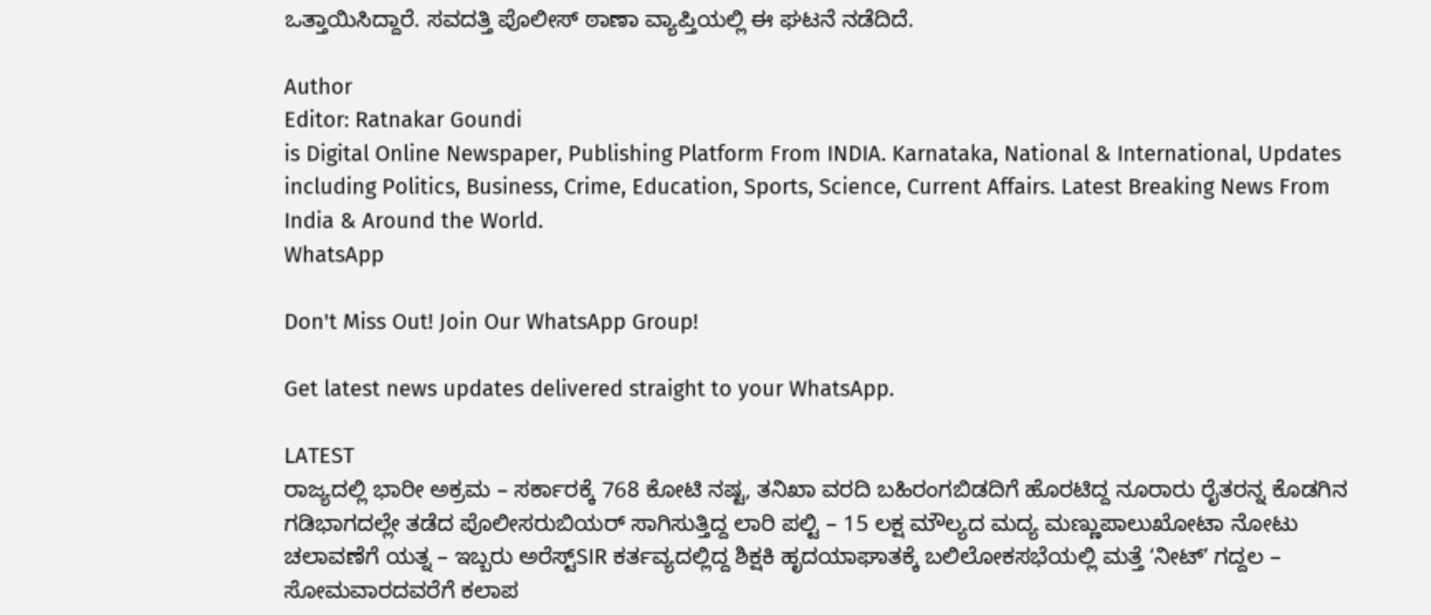ಒತ್ತಾಯಿಸಿದ್ದಾರೆ. ಸವದತ್ತಿ ಪೊಲೀಸ್ ಠಾಣಾ ವ್ಯಾಪ್ತಿಯಲ್ಲಿ ಈ ಘಟನೆ ನಡೆದಿದೆ.

Author
Editor: Ratnakar Goundi
is Digital Online Newspaper, Publishing Platform From INDIA. Karnataka, National & International, Updates including Politics, Business, Crime, Education, Sports, Science, Current Affairs. Latest Breaking News From India & Around the World.
WhatsApp

Don't Miss Out! Join Our WhatsApp Group!

Get latest news updates delivered straight to your WhatsApp.

LATEST
ರಾಜ್ಯದಲ್ಲಿ ಭಾರೀ ಅಕ್ರಮ – ಸರ್ಕಾರಕ್ಕೆ 768 ಕೋಟಿ ನಷ್ಟ, ತನಿಖಾ ವರದಿ ಬಹಿರಂಗಬಿಡದಿಗೆ ಹೊರಟಿದ್ದ ನೂರಾರು ರೈತರನ್ನ ಕೊಡಗಿನ ಗಡಿಭಾಗದಲ್ಲೇ ತಡೆದ ಪೊಲೀಸರುಬಿಯರ್ ಸಾಗಿಸುತ್ತಿದ್ದ ಲಾರಿ ಪಲ್ಟಿ – 15 ಲಕ್ಷ ಮೌಲ್ಯದ ಮದ್ಯ ಮಣ್ಣುಪಾಲುಖೋಟಾ ನೋಟು ಚಲಾವಣೆಗೆ ಯತ್ನ – ಇಬ್ಬರು ಅರೆಸ್ಟ್‌SIR ಕರ್ತವ್ಯದಲ್ಲಿದ್ದ ಶಿಕ್ಷಕಿ ಹೃದಯಾಘಾತಕ್ಕೆ ಬಲಿಲೋಕಸಭೆಯಲ್ಲಿ ಮತ್ತೆ ʻನೀಟ್‌ʼ ಗದ್ದಲ – ಸೋಮವಾರದವರೆಗೆ ಕಲಾಪ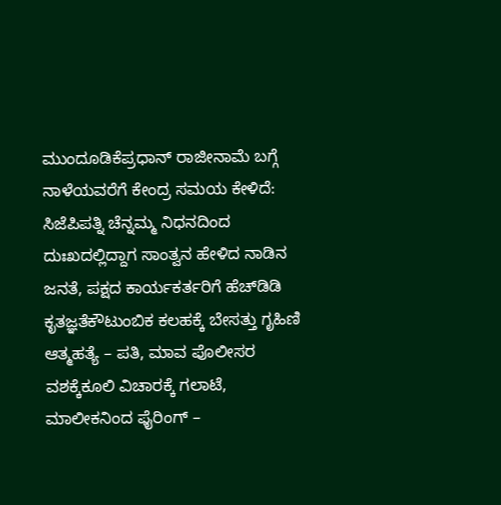ಮುಂದೂಡಿಕೆಪ್ರಧಾನ್‌ ರಾಜೀನಾಮೆ ಬಗ್ಗೆ ನಾಳೆಯವರೆಗೆ ಕೇಂದ್ರ ಸಮಯ ಕೇಳಿದೆ: ಸಿಜೆಪಿಪತ್ನಿ ಚೆನ್ನಮ್ಮ ನಿಧನದಿಂದ ದುಃಖದಲ್ಲಿದ್ದಾಗ ಸಾಂತ್ವನ ಹೇಳಿದ ನಾಡಿನ ಜನತೆ, ಪಕ್ಷದ ಕಾರ್ಯಕರ್ತರಿಗೆ ಹೆಚ್‌ಡಿಡಿ ಕೃತಜ್ಞತೆಕೌಟುಂಬಿಕ ಕಲಹಕ್ಕೆ ಬೇಸತ್ತು ಗೃಹಿಣಿ ಆತ್ಮಹತ್ಯೆ – ಪತಿ, ಮಾವ ಪೊಲೀಸರ ವಶಕ್ಕೆಕೂಲಿ ವಿಚಾರಕ್ಕೆ ಗಲಾಟೆ, ಮಾಲೀಕನಿಂದ ಫೈರಿಂಗ್‌ –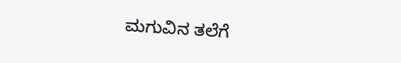ಮಗುವಿನ ತಲೆಗೆ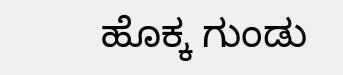ಹೊಕ್ಕ ಗುಂಡು